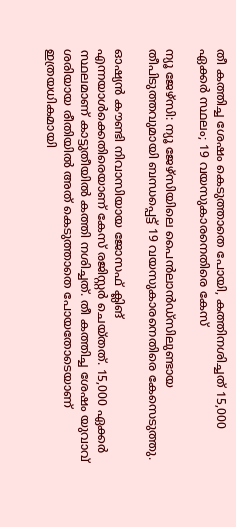തീ കത്തിച്ച ശേഷം കെടുത്താതെ പോയി, കത്തിനശിച്ചത് 15,000 ഏക്കര്‍ സ്ഥലം; 19 വയസുകാരനെതിരെ കേസ്

ന്യൂ ജേഴ്സി: ന്യൂ ജേഴ്‌സിയിലെ പൈൻലാൻഡ്‌സിലുണ്ടായ തീപിടുത്തവുമായി ബന്ധപ്പെട്ട് 19 വയസുകാരനെതിരെ കേസെടുത്തു.

ഓഷ്യൻ കൗണ്ടി നിവാസിയായ ജോസഫ് ക്ലിങ് എന്നയാള്‍ക്കെതിരെയാണ് കേസ് രജിസ്റ്റർ ചെയ്തത്. 15,000 ഏക്കർ സ്ഥലമാണ് കാട്ടുതീയില്‍ കത്തി നശിച്ചത്. തീ കത്തിച്ച ശേഷം യുവാവ് ശരിയായ രീതിയില്‍ അത് കെടുത്താതെ പോയതോടെയാണ് ഇത്രയധികമായി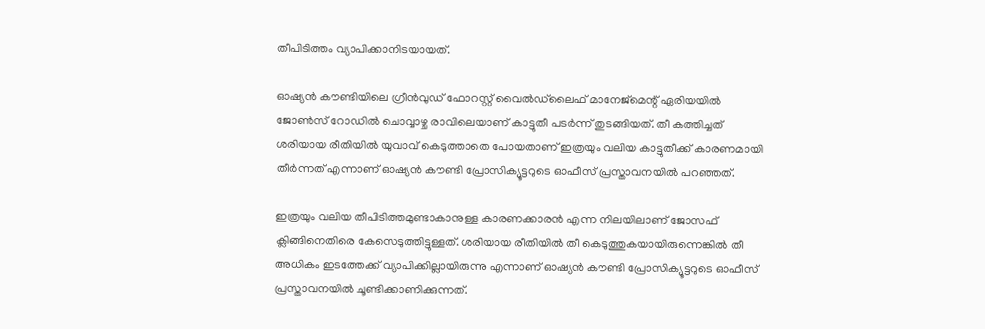തീപിടിത്തം വ്യാപിക്കാനിടയായത്.

ഓഷ്യൻ കൗണ്ടിയിലെ ഗ്രീൻവുഡ് ഫോറസ്റ്റ് വൈല്‍ഡ്‌ലൈഫ് മാനേജ്‌മെന്റ് ഏരിയയില്‍ ജോണ്‍സ് റോഡില്‍ ചൊവ്വാഴ്ച രാവിലെയാണ് കാട്ടുതീ പടർന്ന് തുടങ്ങിയത്. തീ കത്തിച്ചത് ശരിയായ രീതിയില്‍ യുവാവ് കെടുത്താതെ പോയതാണ് ഇത്രയും വലിയ കാട്ടുതീക്ക് കാരണമായി തീർന്നത് എന്നാണ് ഓഷ്യൻ കൗണ്ടി പ്രോസിക്യൂട്ടറുടെ ഓഫീസ് പ്രസ്താവനയില്‍ പറഞ്ഞത്.

ഇത്രയും വലിയ തീപിടിത്തമുണ്ടാകാനുള്ള കാരണക്കാരൻ എന്ന നിലയിലാണ് ജോസഫ് ക്ലിങ്ങിനെതിരെ കേസെടുത്തിട്ടുള്ളത്. ശരിയായ രീതിയില്‍ തീ കെടുത്തുകയായിരുന്നെങ്കില്‍ തീ അധികം ഇടത്തേക്ക് വ്യാപിക്കില്ലായിരുന്നു എന്നാണ് ഓഷ്യൻ കൗണ്ടി പ്രോസിക്യൂട്ടറുടെ ഓഫീസ് പ്രസ്താവനയില്‍ ചൂണ്ടിക്കാണിക്കുന്നത്.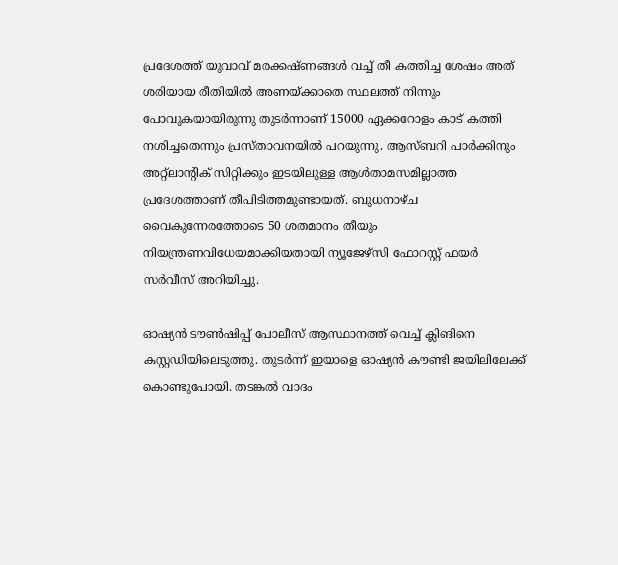പ്രദേശത്ത് യുവാവ് മരക്കഷ്ണങ്ങള്‍ വച്ച്‌ തീ കത്തിച്ച ശേഷം അത് ശരിയായ രീതിയില്‍ അണയ്ക്കാതെ സ്ഥലത്ത് നിന്നും പോവുകയായിരുന്നു തുടർന്നാണ് 15000 ഏക്കറോളം കാട് കത്തി നശിച്ചതെന്നും പ്രസ്താവനയില്‍ പറയുന്നു. ആസ്ബറി പാർക്കിനും അറ്റ്ലാന്റിക് സിറ്റിക്കും ഇടയിലുള്ള ആള്‍താമസമില്ലാത്ത പ്രദേശത്താണ് തീപിടിത്തമുണ്ടായത്. ബുധനാഴ്ച വൈകുന്നേരത്തോടെ 50 ശതമാനം തീയും നിയന്ത്രണവിധേയമാക്കിയതായി ന്യൂജേഴ്‌സി ഫോറസ്റ്റ് ഫയർ സർവീസ് അറിയിച്ചു.

ഓഷ്യൻ ടൗണ്‍ഷിപ്പ് പോലീസ് ആസ്ഥാനത്ത് വെച്ച്‌ ക്ലിങിനെ കസ്റ്റഡിയിലെടുത്തു. തുടർന്ന് ഇയാളെ ഓഷ്യൻ കൗണ്ടി ജയിലിലേക്ക് കൊണ്ടുപോയി. തടങ്കല്‍ വാദം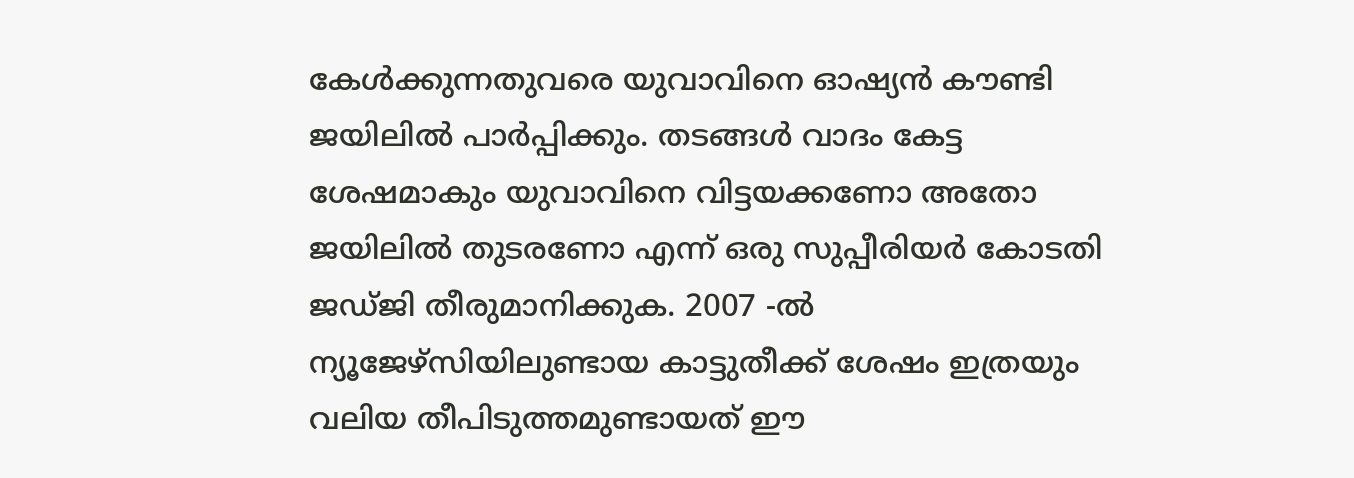കേള്‍ക്കുന്നതുവരെ യുവാവിനെ ഓഷ്യൻ കൗണ്ടി ജയിലില്‍ പാർപ്പിക്കും. തടങ്ങള്‍ വാദം കേട്ട ശേഷമാകും യുവാവിനെ വിട്ടയക്കണോ അതോ ജയിലില്‍ തുടരണോ എന്ന് ഒരു സുപ്പീരിയർ കോടതി ജഡ്ജി തീരുമാനിക്കുക. 2007 -ല്‍ ന്യൂജേഴ്സിയിലുണ്ടായ കാട്ടുതീക്ക് ശേഷം ഇത്രയും വലിയ തീപിടുത്തമുണ്ടായത് ഈ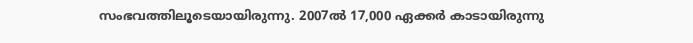സംഭവത്തിലൂടെയായിരുന്നു. 2007ല്‍ 17,000 ഏക്കർ കാടായിരുന്നു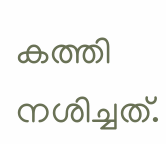കത്തി നശിച്ചത്.